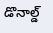డొనాల్డ్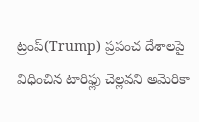ట్రంప్(Trump) ప్రపంచ దేశాలపై విధించిన టారిఫ్లు చెల్లవని అమెరికా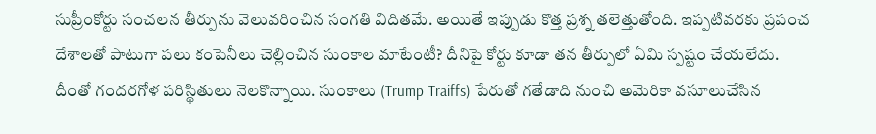సుప్రీంకోర్టు సంచలన తీర్పును వెలువరించిన సంగతి విదితమే. అయితే ఇప్పుడు కొత్త ప్రశ్న తలెత్తుతోంది. ఇప్పటివరకు ప్రపంచ దేశాలతో పాటుగా పలు కంపెనీలు చెల్లించిన సుంకాల మాటేంటీ? దీనిపై కోర్టు కూడా తన తీర్పులో ఏమి స్పష్టం చేయలేదు. దీంతో గందరగోళ పరిస్థితులు నెలకొన్నాయి. సుంకాలు (Trump Traiffs) పేరుతో గతేడాది నుంచి అమెరికా వసూలుచేసిన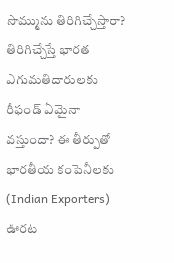సొమ్మును తిరిగిచ్చేస్తారా? తిరిగిచ్చేస్తే భారత ఎగుమతిదారులకు రీఫండ్ ఏమైనా వస్తుందా? ఈ తీర్పుతో భారతీయ కంపెనీలకు (Indian Exporters) ఊరట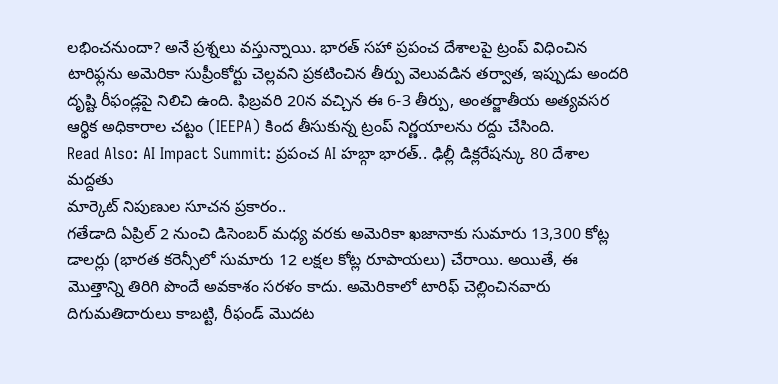లభించనుందా? అనే ప్రశ్నలు వస్తున్నాయి. భారత్ సహా ప్రపంచ దేశాలపై ట్రంప్ విధించిన టారిఫ్లను అమెరికా సుప్రీంకోర్టు చెల్లవని ప్రకటించిన తీర్పు వెలువడిన తర్వాత, ఇప్పుడు అందరి దృష్టి రీఫండ్లపై నిలిచి ఉంది. ఫిబ్రవరి 20న వచ్చిన ఈ 6-3 తీర్పు, అంతర్జాతీయ అత్యవసర ఆర్థిక అధికారాల చట్టం (IEEPA) కింద తీసుకున్న ట్రంప్ నిర్ణయాలను రద్దు చేసింది.
Read Also: AI Impact Summit: ప్రపంచ AI హబ్గా భారత్.. ఢిల్లీ డిక్లరేషన్కు 80 దేశాల మద్దతు
మార్కెట్ నిపుణుల సూచన ప్రకారం..
గతేడాది ఏప్రిల్ 2 నుంచి డిసెంబర్ మధ్య వరకు అమెరికా ఖజానాకు సుమారు 13,300 కోట్ల డాలర్లు (భారత కరెన్సీలో సుమారు 12 లక్షల కోట్ల రూపాయలు) చేరాయి. అయితే, ఈ మొత్తాన్ని తిరిగి పొందే అవకాశం సరళం కాదు. అమెరికాలో టారిఫ్ చెల్లించినవారు దిగుమతిదారులు కాబట్టి, రీఫండ్ మొదట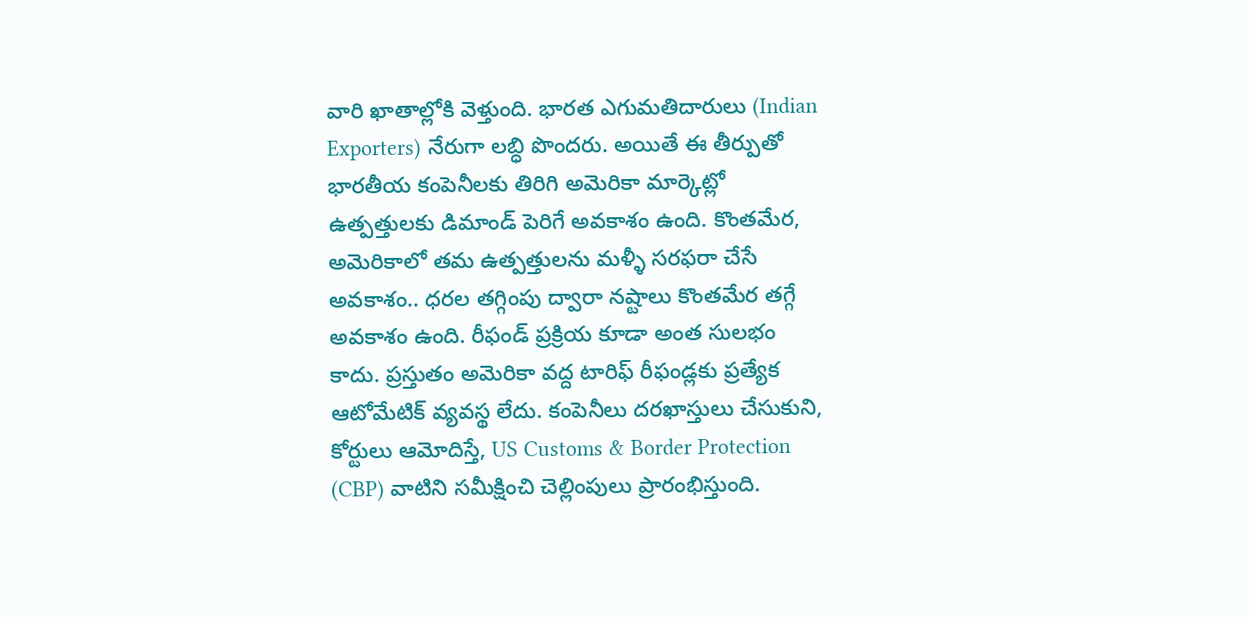వారి ఖాతాల్లోకి వెళ్తుంది. భారత ఎగుమతిదారులు (Indian Exporters) నేరుగా లబ్ధి పొందరు. అయితే ఈ తీర్పుతో భారతీయ కంపెనీలకు తిరిగి అమెరికా మార్కెట్లో ఉత్పత్తులకు డిమాండ్ పెరిగే అవకాశం ఉంది. కొంతమేర, అమెరికాలో తమ ఉత్పత్తులను మళ్ళీ సరఫరా చేసే అవకాశం.. ధరల తగ్గింపు ద్వారా నష్టాలు కొంతమేర తగ్గే అవకాశం ఉంది. రీఫండ్ ప్రక్రియ కూడా అంత సులభం కాదు. ప్రస్తుతం అమెరికా వద్ద టారిఫ్ రీఫండ్లకు ప్రత్యేక ఆటోమేటిక్ వ్యవస్థ లేదు. కంపెనీలు దరఖాస్తులు చేసుకుని, కోర్టులు ఆమోదిస్తే, US Customs & Border Protection (CBP) వాటిని సమీక్షించి చెల్లింపులు ప్రారంభిస్తుంది.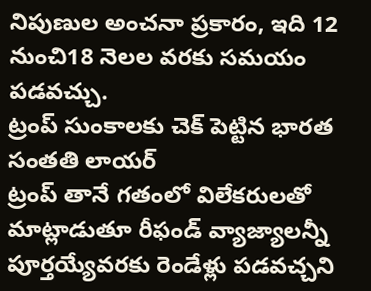నిపుణుల అంచనా ప్రకారం, ఇది 12 నుంచి18 నెలల వరకు సమయం పడవచ్చు.
ట్రంప్ సుంకాలకు చెక్ పెట్టిన భారత సంతతి లాయర్
ట్రంప్ తానే గతంలో విలేకరులతో మాట్లాడుతూ రీఫండ్ వ్యాజ్యాలన్నీ పూర్తయ్యేవరకు రెండేళ్లు పడవచ్చని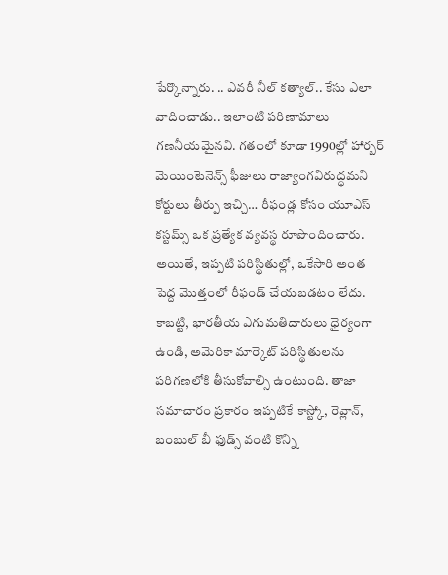పేర్కొన్నారు. .. ఎవరీ నీల్ కత్యాల్.. కేసు ఎలా వాదించాడు.. ఇలాంటి పరిణామాలు గణనీయమైనవి. గతంలో కూడా 1990ల్లో హార్బర్ మెయింటెనెన్స్ ఫీజులు రాజ్యాంగవిరుద్ధమని కోర్టులు తీర్పు ఇచ్చి… రీఫండ్ల కోసం యూఎస్ కస్టమ్స్ ఒక ప్రత్యేక వ్యవస్థ రూపొందించారు. అయితే, ఇప్పటి పరిస్థితుల్లో, ఒకేసారి అంత పెద్ద మొత్తంలో రీఫండ్ చేయబడటం లేదు. కాబట్టి, భారతీయ ఎగుమతిదారులు ధైర్యంగా ఉండి, అమెరికా మార్కెట్ పరిస్థితులను పరిగణలోకి తీసుకోవాల్సి ఉంటుంది. తాజా సమాచారం ప్రకారం ఇప్పటికే కాస్ట్కో, రెవ్లాన్, బంబుల్ బీ ఫుడ్స్ వంటి కొన్ని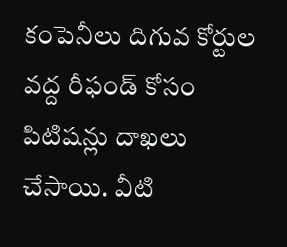కంపెనీలు దిగువ కోర్టుల వద్ద రీఫండ్ కోసం పిటిషన్లు దాఖలు చేసాయి. వీటి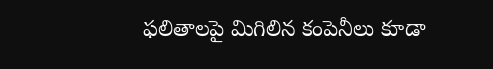ఫలితాలపై మిగిలిన కంపెనీలు కూడా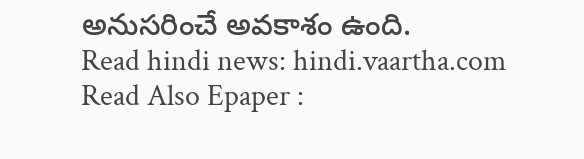అనుసరించే అవకాశం ఉంది.
Read hindi news: hindi.vaartha.com
Read Also Epaper :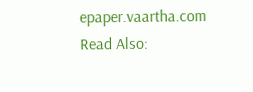epaper.vaartha.com
Read Also: